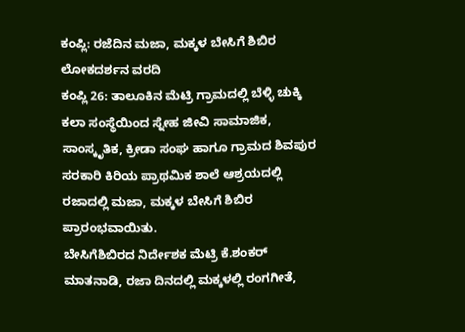ಕಂಪ್ಲಿ: ರಜೆದಿನ ಮಜಾ, ಮಕ್ಕಳ ಬೇಸಿಗೆ ಶಿಬಿರ
ಲೋಕದರ್ಶನ ವರದಿ
ಕಂಪ್ಲಿ 26: ತಾಲೂಕಿನ ಮೆಟ್ರಿ ಗ್ರಾಮದಲ್ಲಿ ಬೆಳ್ಳಿ ಚುಕ್ಕಿ ಕಲಾ ಸಂಸ್ಥೆಯಿಂದ ಸ್ನೇಹ ಜೀವಿ ಸಾಮಾಜಿಕ, ಸಾಂಸ್ಕೃತಿಕ, ಕ್ರೀಡಾ ಸಂಘ ಹಾಗೂ ಗ್ರಾಮದ ಶಿವಪುರ ಸರಕಾರಿ ಕಿರಿಯ ಪ್ರಾಥಮಿಕ ಶಾಲೆ ಆಶ್ರಯದಲ್ಲಿ ರಜಾದಲ್ಲಿ ಮಜಾ, ಮಕ್ಕಳ ಬೇಸಿಗೆ ಶಿಬಿರ ಪ್ರಾರಂಭವಾಯಿತು.
ಬೇಸಿಗೆಶಿಬಿರದ ನಿರ್ದೇಶಕ ಮೆಟ್ರಿ ಕೆ.ಶಂಕರ್ ಮಾತನಾಡಿ, ರಜಾ ದಿನದಲ್ಲಿ ಮಕ್ಕಳಲ್ಲಿ ರಂಗಗೀತೆ,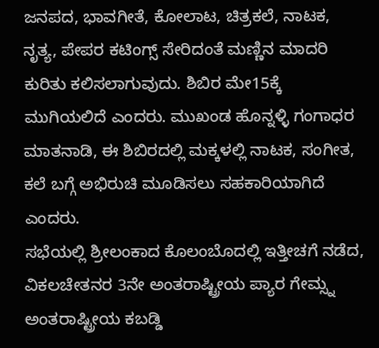ಜನಪದ, ಭಾವಗೀತೆ, ಕೋಲಾಟ, ಚಿತ್ರಕಲೆ, ನಾಟಕ, ನೃತ್ಯ, ಪೇಪರ ಕಟಿಂಗ್ಸ್ ಸೇರಿದಂತೆ ಮಣ್ಣಿನ ಮಾದರಿ ಕುರಿತು ಕಲಿಸಲಾಗುವುದು. ಶಿಬಿರ ಮೇ15ಕ್ಕೆ ಮುಗಿಯಲಿದೆ ಎಂದರು. ಮುಖಂಡ ಹೊನ್ನಳ್ಳಿ ಗಂಗಾಧರ ಮಾತನಾಡಿ, ಈ ಶಿಬಿರದಲ್ಲಿ ಮಕ್ಕಳಲ್ಲಿ ನಾಟಕ, ಸಂಗೀತ, ಕಲೆ ಬಗ್ಗೆ ಅಭಿರುಚಿ ಮೂಡಿಸಲು ಸಹಕಾರಿಯಾಗಿದೆ ಎಂದರು.
ಸಭೆಯಲ್ಲಿ ಶ್ರೀಲಂಕಾದ ಕೊಲಂಬೊದಲ್ಲಿ ಇತ್ತೀಚಗೆ ನಡೆದ, ವಿಕಲಚೇತನರ 3ನೇ ಅಂತರಾಷ್ಟ್ರೀಯ ಪ್ಯಾರ ಗೇಮ್ಸ್ನ ಅಂತರಾಷ್ಟ್ರೀಯ ಕಬಡ್ಡಿ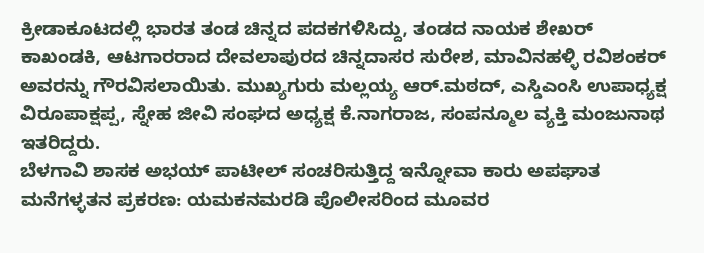ಕ್ರೀಡಾಕೂಟದಲ್ಲಿ ಭಾರತ ತಂಡ ಚಿನ್ನದ ಪದಕಗಳಿಸಿದ್ದು, ತಂಡದ ನಾಯಕ ಶೇಖರ್ ಕಾಖಂಡಕಿ, ಆಟಗಾರರಾದ ದೇವಲಾಪುರದ ಚಿನ್ನದಾಸರ ಸುರೇಶ, ಮಾವಿನಹಳ್ಳಿ ರವಿಶಂಕರ್ ಅವರನ್ನು ಗೌರವಿಸಲಾಯಿತು. ಮುಖ್ಯಗುರು ಮಲ್ಲಯ್ಯ ಆರ್.ಮಠದ್, ಎಸ್ಡಿಎಂಸಿ ಉಪಾಧ್ಯಕ್ಷ ವಿರೂಪಾಕ್ಷಪ್ಪ, ಸ್ನೇಹ ಜೀವಿ ಸಂಘದ ಅಧ್ಯಕ್ಷ ಕೆ.ನಾಗರಾಜ, ಸಂಪನ್ಮೂಲ ವ್ಯಕ್ತಿ ಮಂಜುನಾಥ ಇತರಿದ್ದರು.
ಬೆಳಗಾವಿ ಶಾಸಕ ಅಭಯ್ ಪಾಟೀಲ್ ಸಂಚರಿಸುತ್ತಿದ್ದ ಇನ್ನೋವಾ ಕಾರು ಅಪಘಾತ
ಮನೆಗಳ್ಳತನ ಪ್ರಕರಣ: ಯಮಕನಮರಡಿ ಪೊಲೀಸರಿಂದ ಮೂವರ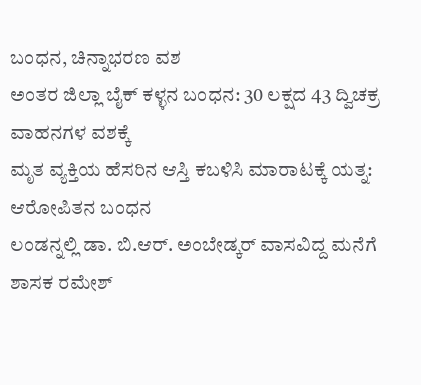ಬಂಧನ, ಚಿನ್ನಾಭರಣ ವಶ
ಅಂತರ ಜಿಲ್ಲಾ ಬೈಕ್ ಕಳ್ಳನ ಬಂಧನ: 30 ಲಕ್ಷದ 43 ದ್ವಿಚಕ್ರ ವಾಹನಗಳ ವಶಕ್ಕೆ
ಮೃತ ವ್ಯಕ್ತಿಯ ಹೆಸರಿನ ಆಸ್ತಿ ಕಬಳಿಸಿ ಮಾರಾಟಕ್ಕೆ ಯತ್ನ: ಆರೋಪಿತನ ಬಂಧನ
ಲಂಡನ್ನಲ್ಲಿ ಡಾ. ಬಿ.ಆರ್. ಅಂಬೇಡ್ಕರ್ ವಾಸವಿದ್ದ ಮನೆಗೆ ಶಾಸಕ ರಮೇಶ್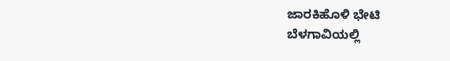ಜಾರಕಿಹೊಳಿ ಭೇಟಿ
ಬೆಳಗಾವಿಯಲ್ಲಿ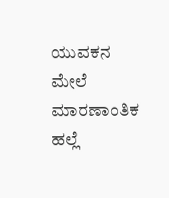ಯುವಕನ ಮೇಲೆ ಮಾರಣಾಂತಿಕ ಹಲ್ಲೆ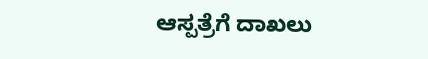ಆಸ್ಪತ್ರೆಗೆ ದಾಖಲು